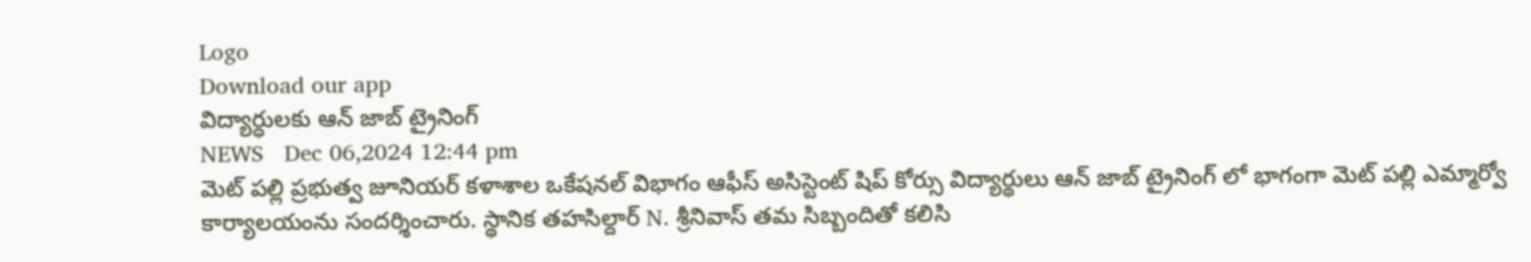Logo
Download our app
విద్యార్ధులకు ఆన్ జాబ్ ట్రైనింగ్
NEWS   Dec 06,2024 12:44 pm
మెట్ పల్లి ప్రభుత్వ జూనియర్ కళాశాల ఒకేషనల్ విభాగం ఆఫీస్ అసిస్టెంట్ షిప్ కోర్సు విద్యార్థులు ఆన్ జాబ్ ట్రైనింగ్ లో భాగంగా మెట్ పల్లి ఎమ్మార్వో కార్యాలయంను సందర్శించారు. స్థానిక తహసిల్దార్ N. శ్రీనివాస్ తమ సిబ్బందితో కలిసి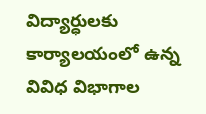విద్యార్ధులకు కార్యాలయంలో ఉన్న వివిధ విభాగాల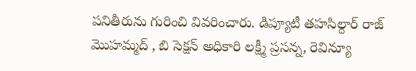పనితీరును గురించి వివరించారు. డిప్యూటీ తహసిల్దార్ రాజ్ మొహమ్మద్ , బి సెక్షన్ అధికారి లక్ష్మీ ప్రసన్న, రెవిన్యూ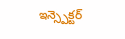ఇన్స్పెక్టర్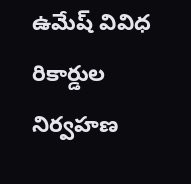ఉమేష్ వివిధ రికార్డుల నిర్వహణ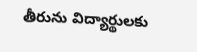తీరును విద్యార్థులకు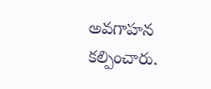అవగాహన కల్పించారు.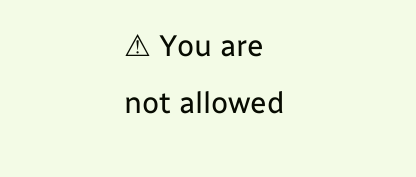⚠ You are not allowed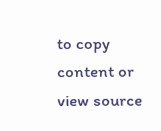to copy content or view source